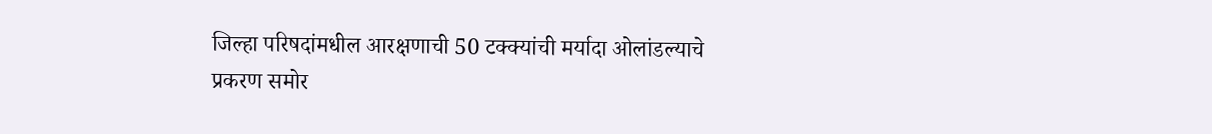जिल्हा परिषदांमधील आरक्षणाची 50 टक्क्यांची मर्यादा ओलांडल्याचे प्रकरण समोर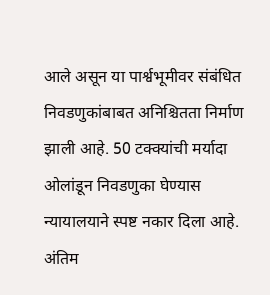आले असून या पार्श्वभूमीवर संबंधित निवडणुकांबाबत अनिश्चितता निर्माण झाली आहे. 50 टक्क्यांची मर्यादा ओलांडून निवडणुका घेण्यास न्यायालयाने स्पष्ट नकार दिला आहे. अंतिम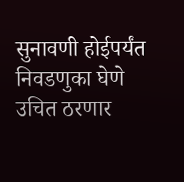सुनावणी होईपर्यंत निवडणुका घेणे उचित ठरणार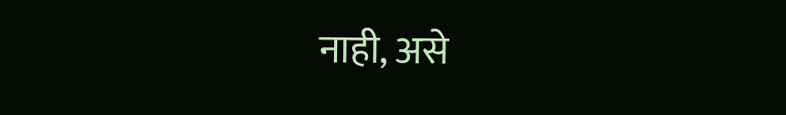नाही, असे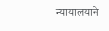न्यायालयाने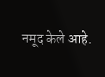नमूद केले आहे.